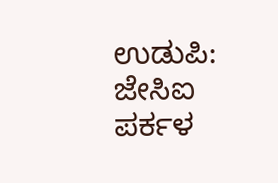ಉಡುಪಿ: ಜೇಸಿಐ ಪರ್ಕಳ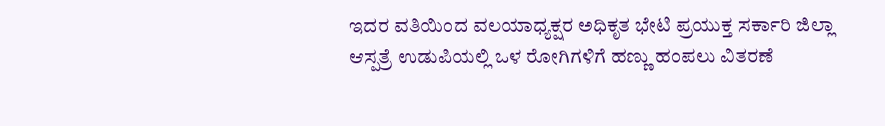ಇದರ ವತಿಯಿಂದ ವಲಯಾಧ್ಯಕ್ಷರ ಅಧಿಕೃತ ಭೇಟಿ ಪ್ರಯುಕ್ತ ಸರ್ಕಾರಿ ಜಿಲ್ಲಾ ಆಸ್ಪತ್ರೆ ಉಡುಪಿಯಲ್ಲಿ ಒಳ ರೋಗಿಗಳಿಗೆ ಹಣ್ಣು ಹಂಪಲು ವಿತರಣೆ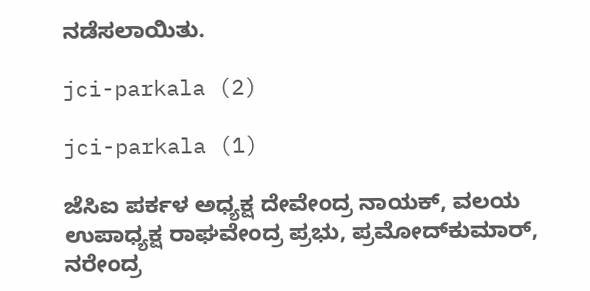ನಡೆಸಲಾಯಿತು.

jci-parkala (2)

jci-parkala (1)

ಜೆಸಿಐ ಪರ್ಕಳ ಅಧ್ಯಕ್ಷ ದೇವೇಂದ್ರ ನಾಯಕ್, ವಲಯ ಉಪಾಧ್ಯಕ್ಷ ರಾಘವೇಂದ್ರ ಪ್ರಭು, ಪ್ರಮೋದ್‍ಕುಮಾರ್, ನರೇಂದ್ರ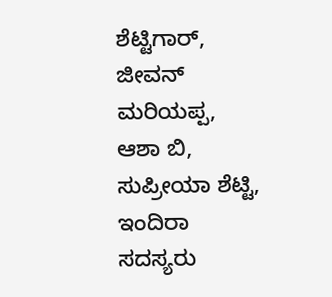ಶೆಟ್ಟಿಗಾರ್, ಜೀವನ್ ಮರಿಯಪ್ಪ, ಆಶಾ ಬಿ, ಸುಪ್ರೀಯಾ ಶೆಟ್ಟಿ, ಇಂದಿರಾ ಸದಸ್ಯರು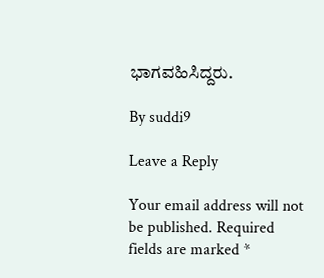ಭಾಗವಹಿಸಿದ್ದರು.

By suddi9

Leave a Reply

Your email address will not be published. Required fields are marked *